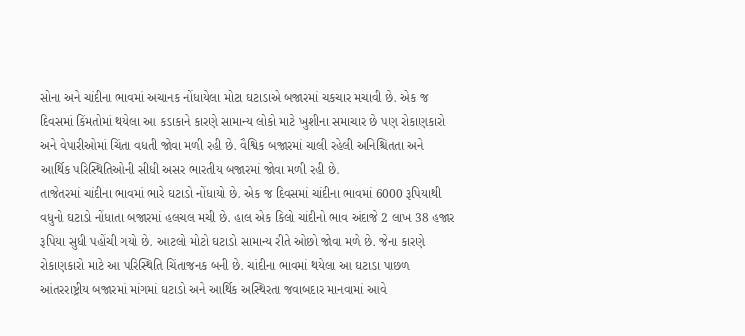સોના અને ચાંદીના ભાવમાં અચાનક નોંધાયેલા મોટા ઘટાડાએ બજારમાં ચકચાર મચાવી છે. એક જ દિવસમાં કિંમતોમાં થયેલા આ કડાકાને કારણે સામાન્ય લોકો માટે ખુશીના સમાચાર છે પણ રોકાણકારો અને વેપારીઓમાં ચિંતા વધતી જોવા મળી રહી છે. વૈશ્વિક બજારમાં ચાલી રહેલી અનિશ્ચિતતા અને આર્થિક પરિસ્થિતિઓની સીધી અસર ભારતીય બજારમાં જોવા મળી રહી છે.
તાજેતરમાં ચાંદીના ભાવમાં ભારે ઘટાડો નોંધાયો છે. એક જ દિવસમાં ચાંદીના ભાવમાં 6000 રૂપિયાથી વધુનો ઘટાડો નોંધાતા બજારમાં હલચલ મચી છે. હાલ એક કિલો ચાંદીનો ભાવ અંદાજે 2 લાખ 38 હજાર રૂપિયા સુધી પહોંચી ગયો છે. આટલો મોટો ઘટાડો સામાન્ય રીતે ઓછો જોવા મળે છે. જેના કારણે રોકાણકારો માટે આ પરિસ્થિતિ ચિંતાજનક બની છે. ચાંદીના ભાવમાં થયેલા આ ઘટાડા પાછળ આંતરરાષ્ટ્રીય બજારમાં માંગમાં ઘટાડો અને આર્થિક અસ્થિરતા જવાબદાર માનવામાં આવે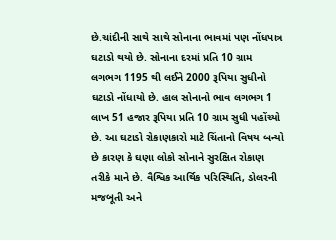છે.ચાંદીની સાથે સાથે સોનાના ભાવમાં પણ નોંધપાત્ર ઘટાડો થયો છે. સોનાના દરમાં પ્રતિ 10 ગ્રામ લગભગ 1195 થી લઈને 2000 રૂપિયા સુધીનો ઘટાડો નોંધાયો છે. હાલ સોનાનો ભાવ લગભગ 1 લાખ 51 હજાર રૂપિયા પ્રતિ 10 ગ્રામ સુધી પહોંચ્યો છે. આ ઘટાડો રોકાણકારો માટે ચિંતાનો વિષય બન્યો છે કારણ કે ઘણા લોકો સોનાને સુરક્ષિત રોકાણ તરીકે માને છે. વૈશ્વિક આર્થિક પરિસ્થિતિ, ડોલરની મજબૂતી અને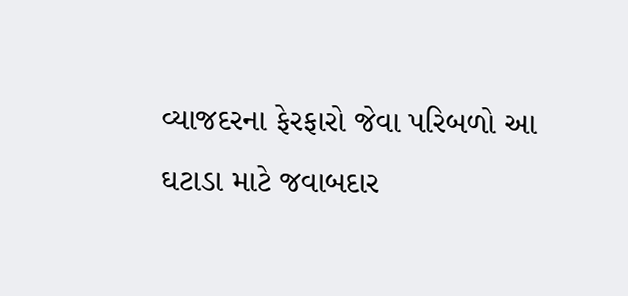વ્યાજદરના ફેરફારો જેવા પરિબળો આ ઘટાડા માટે જવાબદાર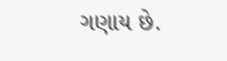ગણાય છે.